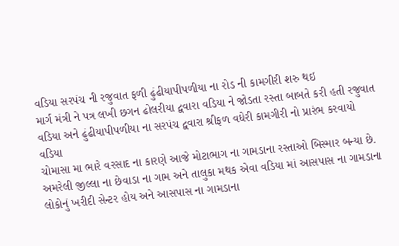વડિયા સરપંચ ની રજુવાત ફળી ઢુંઢીયાપીપળીયા ના રોડ ની કામગીરી શરુ થઇ
માર્ગ મંત્રી ને પત્ર લખી છગન ઢોલરીયા દ્વવારા વડિયા ને જોડતા રસ્તા બાબતે કરી હતી રજુવાત
વડિયા અને ઢુંઢીયાપીપળીયા ના સરપંચ દ્વવારા શ્રીફળ વધેરી કામગીરી નો પ્રારંભ કરવાયો
વડિયા
ચોમાસા મા ભારે વરસાદ ના કારણે આજે મોટાભાગ ના ગામડાના રસ્તાઓ બિસ્માર બન્યા છે. અમરેલી જીલ્લા ના છેવાડા ના ગામ અને તાલુકા મથક એવા વડિયા માં આસપાસ ના ગામડાના લોકોનું ખરીદી સેન્ટર હોય અને આસપાસ ના ગામડાના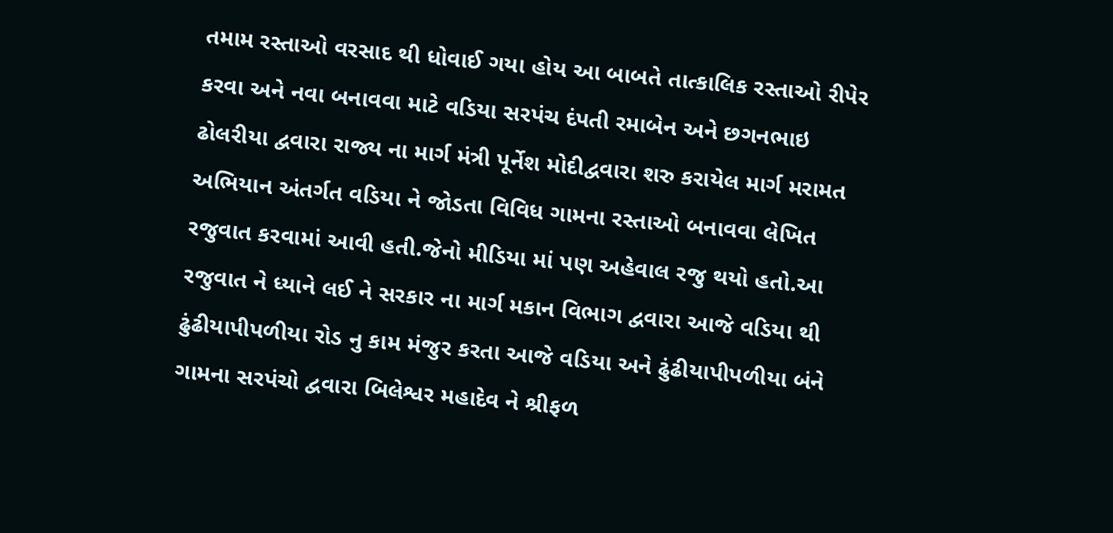તમામ રસ્તાઓ વરસાદ થી ધોવાઈ ગયા હોય આ બાબતે તાત્કાલિક રસ્તાઓ રીપેર કરવા અને નવા બનાવવા માટે વડિયા સરપંચ દંપતી રમાબેન અને છગનભાઇ ઢોલરીયા દ્વવારા રાજ્ય ના માર્ગ મંત્રી પૂર્નેશ મોદીદ્વવારા શરુ કરાયેલ માર્ગ મરામત અભિયાન અંતર્ગત વડિયા ને જોડતા વિવિધ ગામના રસ્તાઓ બનાવવા લેખિત રજુવાત કરવામાં આવી હતી.જેનો મીડિયા માં પણ અહેવાલ રજુ થયો હતો.આ રજુવાત ને ધ્યાને લઈ ને સરકાર ના માર્ગ મકાન વિભાગ દ્વવારા આજે વડિયા થી ઢુંઢીયાપીપળીયા રોડ નુ કામ મંજુર કરતા આજે વડિયા અને ઢુંઢીયાપીપળીયા બંને ગામના સરપંચો દ્વવારા બિલેશ્વર મહાદેવ ને શ્રીફળ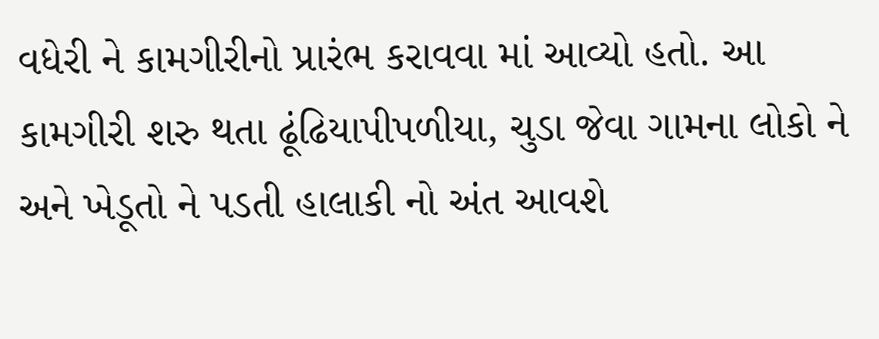વધેરી ને કામગીરીનો પ્રારંભ કરાવવા માં આવ્યો હતો. આ કામગીરી શરુ થતા ઢૂંઢિયાપીપળીયા, ચુડા જેવા ગામના લોકો ને અને ખેડૂતો ને પડતી હાલાકી નો અંત આવશે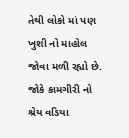તેથી લોકો માં પણ ખુશી નો માહોલ જોવા મળી રહ્યો છે. જોકે કામગીરી નો શ્રેય વડિયા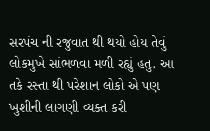સરપંચ ની રજુવાત થી થયો હોય તેવું લોકમુખે સાંભળવા મળી રહ્યું હતુ. આ તકે રસ્તા થી પરેશાન લોકો એ પણ ખુશીની લાગણી વ્યક્ત કરી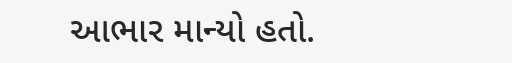આભાર માન્યો હતો.